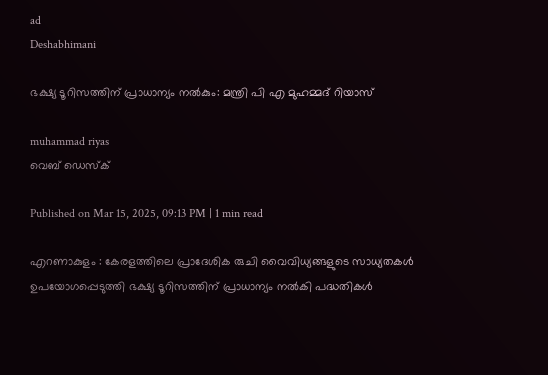ad
Deshabhimani

ഭക്ഷ്യ ടൂറിസത്തിന് പ്രാധാന്യം നൽകും: മന്ത്രി പി എ മുഹമ്മദ് റിയാസ്

muhammad riyas
വെബ് ഡെസ്ക്

Published on Mar 15, 2025, 09:13 PM | 1 min read

എറണാകുളം : കേരളത്തിലെ പ്രാദേശിക രുചി വൈവിധ്യങ്ങളുടെ സാധ്യതകൾ ഉപയോഗപ്പെടുത്തി ഭക്ഷ്യ ടൂറിസത്തിന് പ്രാധാന്യം നൽകി പദ്ധതികൾ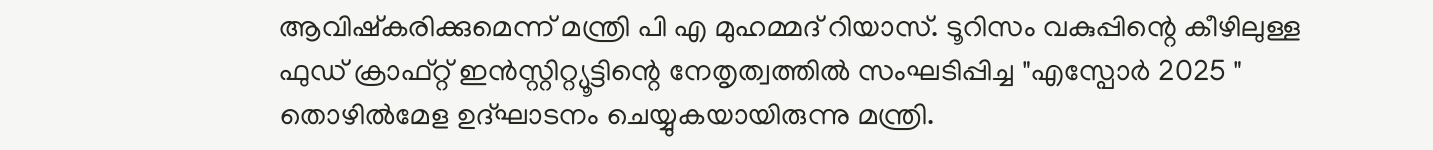ആവിഷ്കരിക്കുമെന്ന് മന്ത്രി പി എ മുഹമ്മദ് റിയാസ്. ടൂറിസം വകുപ്പിന്റെ കീഴിലുള്ള ഫുഡ് ക്രാഫ്റ്റ് ഇൻസ്റ്റിറ്റ്യൂട്ടിന്റെ നേതൃത്വത്തിൽ സംഘടിപ്പിച്ച "എസ്പോർ 2025 " തൊഴിൽമേള ഉദ്ഘാടനം ചെയ്യുകയായിരുന്നു മന്ത്രി.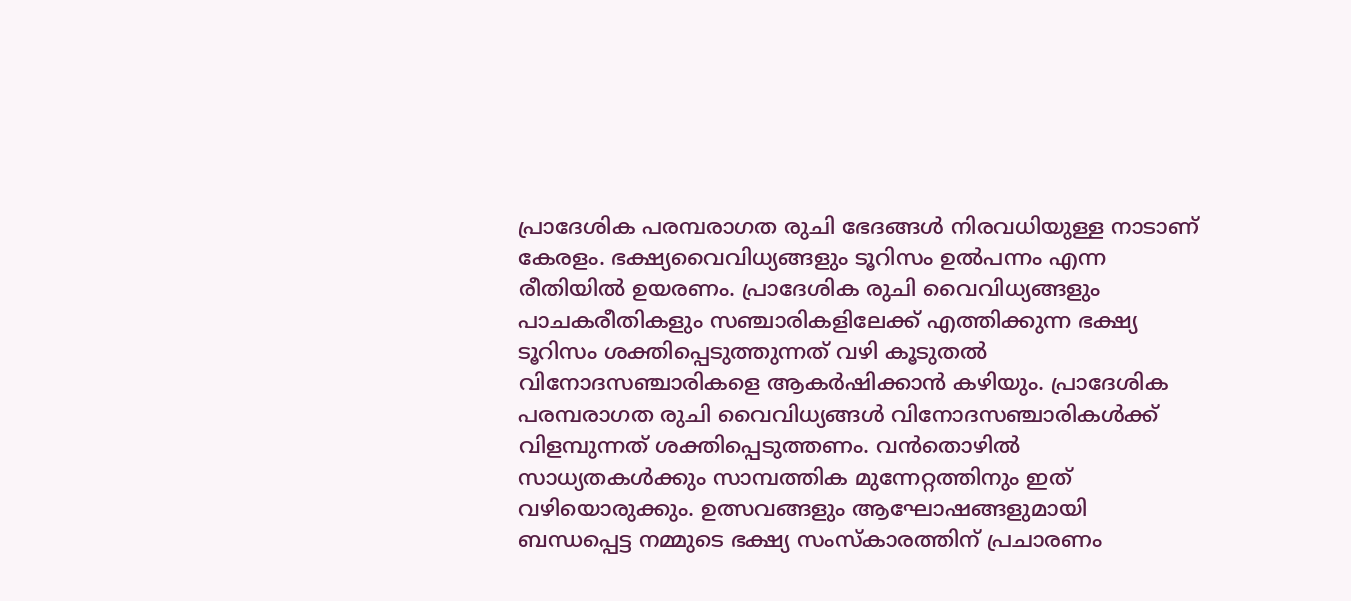പ്രാദേശിക പരമ്പരാഗത രുചി ഭേദങ്ങൾ നിരവധിയുള്ള നാടാണ് കേരളം. ഭക്ഷ്യവൈവിധ്യങ്ങളും ടൂറിസം ഉൽപന്നം എന്ന രീതിയിൽ ഉയരണം. പ്രാദേശിക രുചി വൈവിധ്യങ്ങളും പാചകരീതികളും സഞ്ചാരികളിലേക്ക് എത്തിക്കുന്ന ഭക്ഷ്യ ടൂറിസം ശക്തിപ്പെടുത്തുന്നത് വഴി കൂടുതൽ വിനോദസഞ്ചാരികളെ ആകർഷിക്കാൻ കഴിയും. പ്രാദേശിക പരമ്പരാഗത രുചി വൈവിധ്യങ്ങൾ വിനോദസഞ്ചാരികൾക്ക് വിളമ്പുന്നത് ശക്തിപ്പെടുത്തണം. വൻതൊഴിൽ സാധ്യതകൾക്കും സാമ്പത്തിക മുന്നേറ്റത്തിനും ഇത് വഴിയൊരുക്കും. ഉത്സവങ്ങളും ആഘോഷങ്ങളുമായി ബന്ധപ്പെട്ട നമ്മുടെ ഭക്ഷ്യ സംസ്കാരത്തിന് പ്രചാരണം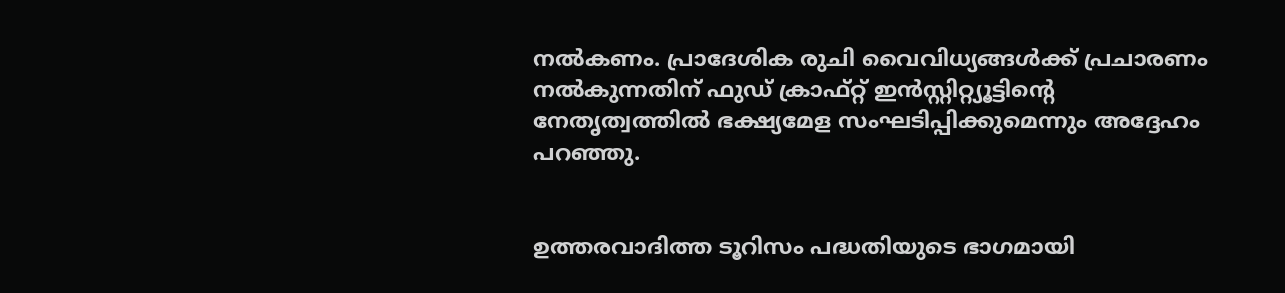നൽകണം. പ്രാദേശിക രുചി വൈവിധ്യങ്ങൾക്ക് പ്രചാരണം നൽകുന്നതിന് ഫുഡ് ക്രാഫ്റ്റ് ഇൻസ്റ്റിറ്റ്യൂട്ടിന്റെ നേതൃത്വത്തിൽ ഭക്ഷ്യമേള സംഘടിപ്പിക്കുമെന്നും അദ്ദേഹം പറഞ്ഞു.


ഉത്തരവാദിത്ത ടൂറിസം പദ്ധതിയുടെ ഭാഗമായി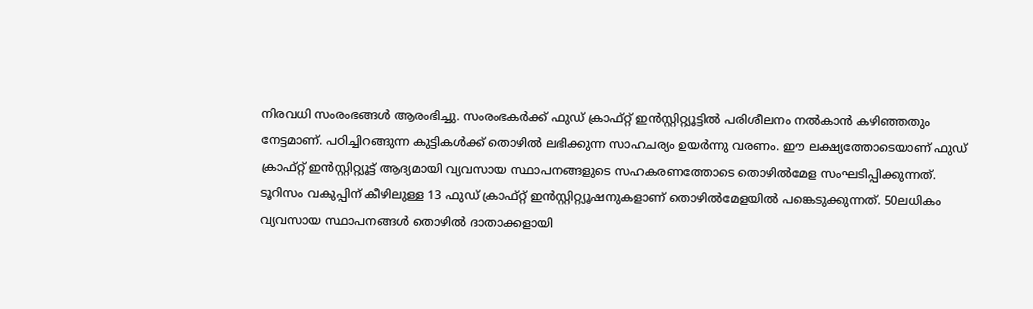നിരവധി സംരംഭങ്ങൾ ആരംഭിച്ചു. സംരംഭകർക്ക് ഫുഡ് ക്രാഫ്റ്റ് ഇൻസ്റ്റിറ്റ്യൂട്ടിൽ പരിശീലനം നൽകാൻ കഴിഞ്ഞതും നേട്ടമാണ്. പഠിച്ചിറങ്ങുന്ന കുട്ടികൾക്ക് തൊഴിൽ ലഭിക്കുന്ന സാഹചര്യം ഉയർന്നു വരണം. ഈ ലക്ഷ്യത്തോടെയാണ് ഫുഡ് ക്രാഫ്റ്റ് ഇൻസ്റ്റിറ്റ്യൂട്ട് ആദ്യമായി വ്യവസായ സ്ഥാപനങ്ങളുടെ സഹകരണത്തോടെ തൊഴിൽമേള സംഘടിപ്പിക്കുന്നത്. ടൂറിസം വകുപ്പിന് കീഴിലുള്ള 13 ഫുഡ് ക്രാഫ്റ്റ് ഇൻസ്റ്റിറ്റ്യൂഷനുകളാണ് തൊഴിൽമേളയിൽ പങ്കെടുക്കുന്നത്. 50ലധികം വ്യവസായ സ്ഥാപനങ്ങൾ തൊഴിൽ ദാതാക്കളായി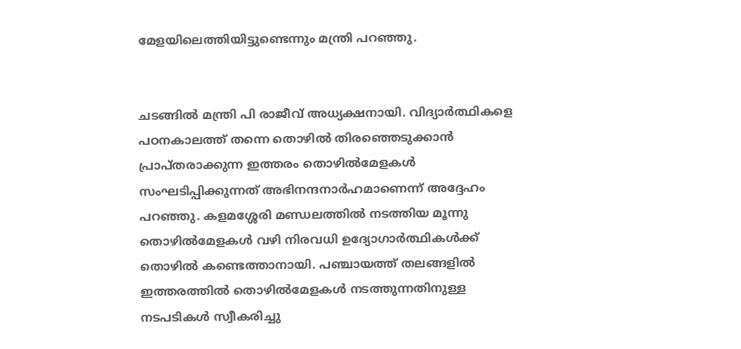മേളയിലെത്തിയിട്ടുണ്ടെന്നും മന്ത്രി പറഞ്ഞു.


ചടങ്ങിൽ മന്ത്രി പി രാജീവ് അധ്യക്ഷനായി. വിദ്യാർത്ഥികളെ പഠനകാലത്ത് തന്നെ തൊഴിൽ തിരഞ്ഞെടുക്കാൻ പ്രാപ്തരാക്കുന്ന ഇത്തരം തൊഴിൽമേളകൾ സംഘടിപ്പിക്കുന്നത് അഭിനന്ദനാർഹമാണെന്ന് അദ്ദേഹം പറഞ്ഞു. കളമശ്ശേരി മണ്ഡലത്തിൽ നടത്തിയ മൂന്നു തൊഴിൽമേളകൾ വഴി നിരവധി ഉദ്യോഗാർത്ഥികൾക്ക് തൊഴിൽ കണ്ടെത്താനായി. പഞ്ചായത്ത് തലങ്ങളിൽ ഇത്തരത്തിൽ തൊഴിൽമേളകൾ നടത്തുന്നതിനുള്ള നടപടികൾ സ്വീകരിച്ചു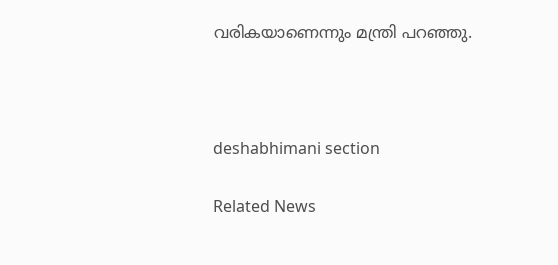വരികയാണെന്നും മന്ത്രി പറഞ്ഞു.



deshabhimani section

Related News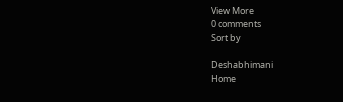View More
0 comments
Sort by

Deshabhimani
Home